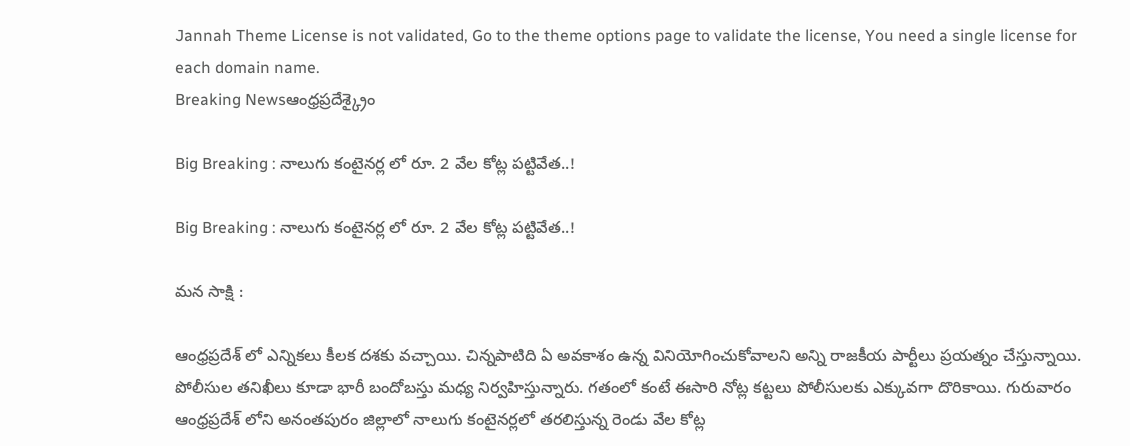Jannah Theme License is not validated, Go to the theme options page to validate the license, You need a single license for each domain name.
Breaking Newsఆంధ్రప్రదేశ్క్రైం

Big Breaking : నాలుగు కంటైనర్ల లో రూ. 2 వేల కోట్ల పట్టివేత..!

Big Breaking : నాలుగు కంటైనర్ల లో రూ. 2 వేల కోట్ల పట్టివేత..!

మన సాక్షి :

ఆంధ్రప్రదేశ్ లో ఎన్నికలు కీలక దశకు వచ్చాయి. చిన్నపాటిది ఏ అవకాశం ఉన్న వినియోగించుకోవాలని అన్ని రాజకీయ పార్టీలు ప్రయత్నం చేస్తున్నాయి. పోలీసుల తనిఖీలు కూడా భారీ బందోబస్తు మధ్య నిర్వహిస్తున్నారు. గతంలో కంటే ఈసారి నోట్ల కట్టలు పోలీసులకు ఎక్కువగా దొరికాయి. గురువారం ఆంధ్రప్రదేశ్ లోని అనంతపురం జిల్లాలో నాలుగు కంటైనర్లలో తరలిస్తున్న రెండు వేల కోట్ల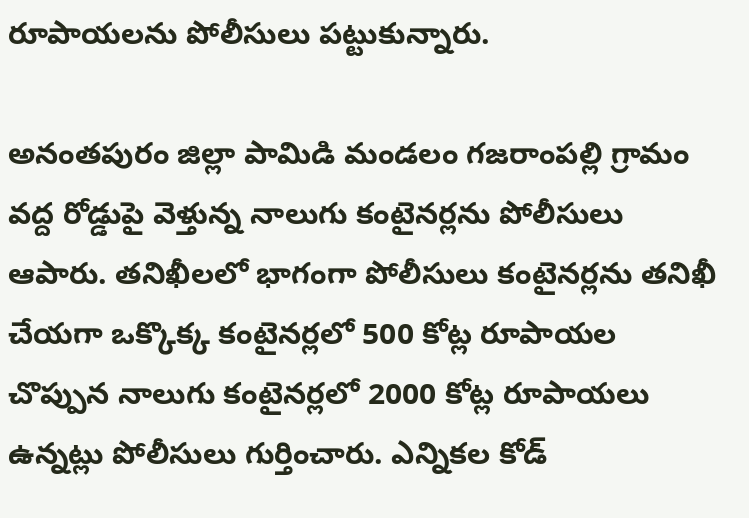రూపాయలను పోలీసులు పట్టుకున్నారు.

అనంతపురం జిల్లా పామిడి మండలం గజరాంపల్లి గ్రామం వద్ద రోడ్డుపై వెళ్తున్న నాలుగు కంటైనర్లను పోలీసులు ఆపారు. తనిఖీలలో భాగంగా పోలీసులు కంటైనర్లను తనిఖీ చేయగా ఒక్కొక్క కంటైనర్లలో 500 కోట్ల రూపాయల చొప్పున నాలుగు కంటైనర్లలో 2000 కోట్ల రూపాయలు ఉన్నట్లు పోలీసులు గుర్తించారు. ఎన్నికల కోడ్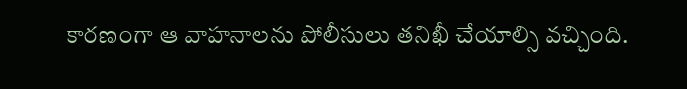కారణంగా ఆ వాహనాలను పోలీసులు తనిఖీ చేయాల్సి వచ్చింది.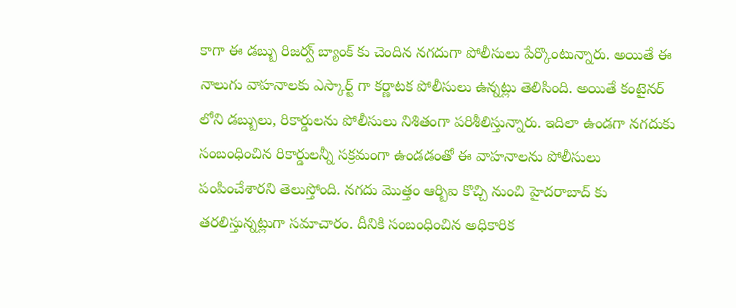కాగా ఈ డబ్బు రిజర్వ్ బ్యాంక్ కు చెందిన నగదుగా పోలీసులు పేర్కొంటున్నారు. అయితే ఈ నాలుగు వాహనాలకు ఎస్కార్ట్ గా కర్ణాటక పోలీసులు ఉన్నట్లు తెలిసింది. అయితే కంటైనర్ లోని డబ్బులు, రికార్డులను పోలీసులు నిశితంగా పరిశీలిస్తున్నారు. ఇదిలా ఉండగా నగదుకు సంబంధించిన రికార్డులన్నీ సక్రమంగా ఉండడంతో ఈ వాహనాలను పోలీసులు పంపించేశారని తెలుస్తోంది. నగదు మొత్తం ఆర్బిఐ కొచ్చి నుంచి హైదరాబాద్ కు తరలిస్తున్నట్లుగా సమాచారం. దీనికి సంబంధించిన అధికారిక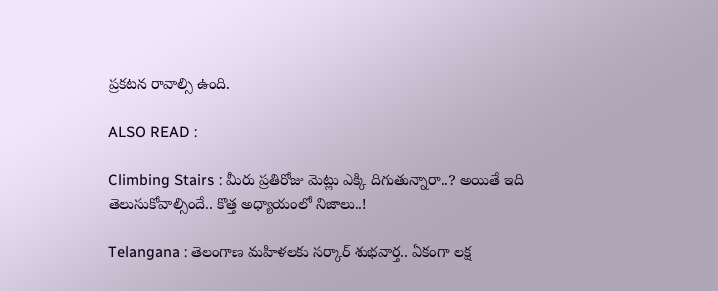ప్రకటన రావాల్సి ఉంది.

ALSO READ :

Climbing Stairs : మీరు ప్రతిరోజు మెట్లు ఎక్కి దిగుతున్నారా..? అయితే ఇది తెలుసుకోవాల్సిందే.. కొత్త అధ్యాయంలో నిజాలు..!

Telangana : తెలంగాణ మహిళలకు సర్కార్ శుభవార్త.. ఏకంగా లక్ష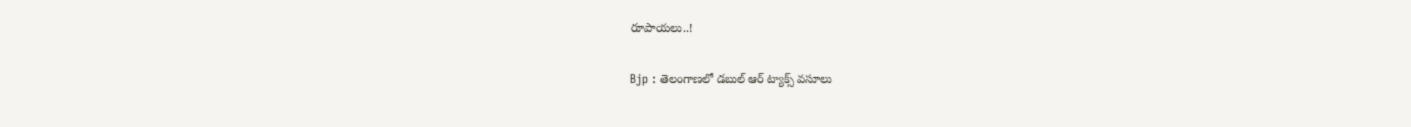రూపాయలు..!

Bjp : తెలంగాణలో డబుల్ ఆర్ ట్యాక్స్ వసూలు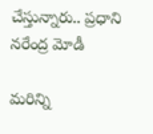చేస్తున్నారు.. ప్రధాని నరేంద్ర మోడీ

మరిన్ని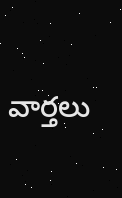వార్తలు